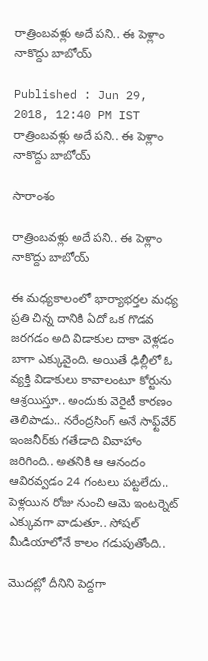రాత్రింబవళ్లు అదే పని.. ఈ పెళ్లాం నాకొద్దు బాబోయ్

Published : Jun 29, 2018, 12:40 PM IST
రాత్రింబవళ్లు అదే పని.. ఈ పెళ్లాం నాకొద్దు బాబోయ్

సారాంశం

రాత్రింబవళ్లు అదే పని.. ఈ పెళ్లాం నాకొద్దు బాబోయ్

ఈ మధ్యకాలంలో భార్యాభర్తల మధ్య ప్రతి చిన్న దానికి ఏదో ఒక గొడవ జరగడం అది విడాకుల దాకా వెళ్లడం బాగా ఎక్కువైంది. అయితే ఢిల్లీలో ఓ వ్యక్తి విడాకులు కావాలంటూ కోర్టును ఆశ్రయిస్తూ.. అందుకు వెరైటీ కారణం తెలిపాడు.. నరేంద్రసింగ్ అనే సాఫ్ట్‌వేర్ ఇంజనీర్‌కు గతేడాది వివాహాం జరిగింది.. అతనికి ఆ ఆనందం ఆవిరవ్వడం 24 గంటలు పట్టలేదు.. పెళ్లయిన రోజు నుంచి ఆమె ఇంటర్నెట్ ఎక్కువగా వాడుతూ.. సోషల్ మీడియాలోనే కాలం గడుపుతోంది..

మొదట్లో దీనిని పెద్దగా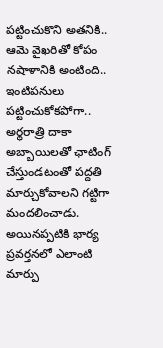పట్టించుకొని అతనికి.. ఆమె వైఖరితో కోపం నషాళానికి అంటింది.. ఇంటిపనులు పట్టించుకోకపోగా.. అర్థరాత్రి దాకా అబ్బాయిలతో ఛాటింగ్ చేస్తుండటంతో పద్దతి మార్చుకోవాలని గట్టిగా మందలించాడు. అయినప్పటికి భార్య ప్రవర్తనలో ఎలాంటి మార్పు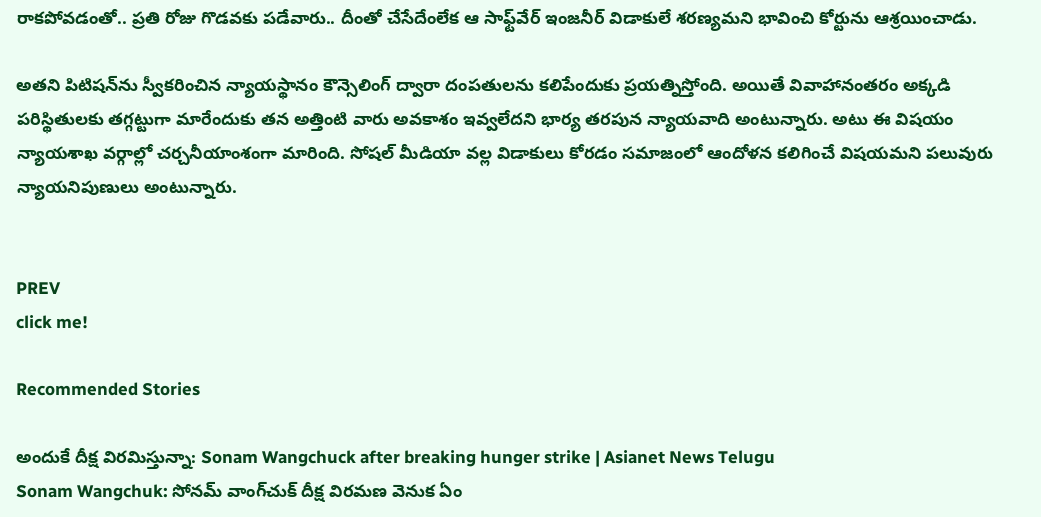రాకపోవడంతో.. ప్రతి రోజు గొడవకు పడేవారు.. దీంతో చేసేదేంలేక ఆ సాఫ్ట్‌వేర్ ఇంజనీర్ విడాకులే శరణ్యమని భావించి కోర్టును ఆశ్రయించాడు.

అతని పిటిషన్‌ను స్వీకరించిన న్యాయస్థానం కౌన్సెలింగ్ ద్వారా దంపతులను కలిపేందుకు ప్రయత్నిస్తోంది. అయితే వివాహానంతరం అక్కడి పరిస్థితులకు తగ్గట్టుగా మారేందుకు తన అత్తింటి వారు అవకాశం ఇవ్వలేదని భార్య తరపున న్యాయవాది అంటున్నారు. అటు ఈ విషయం న్యాయశాఖ వర్గాల్లో చర్చనీయాంశంగా మారింది. సోషల్ మీడియా వల్ల విడాకులు కోరడం సమాజంలో ఆందోళన కలిగించే విషయమని పలువురు న్యాయనిపుణులు అంటున్నారు.


PREV
click me!

Recommended Stories

అందుకే దీక్ష విరమిస్తున్నా: Sonam Wangchuck after breaking hunger strike | Asianet News Telugu
Sonam Wangchuk: సోనమ్ వాంగ్‌చుక్ దీక్ష విరమణ వెనుక ఏం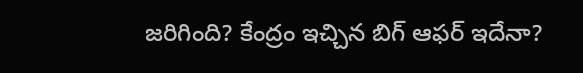జరిగింది? కేంద్రం ఇచ్చిన బిగ్ ఆఫర్ ఇదేనా?